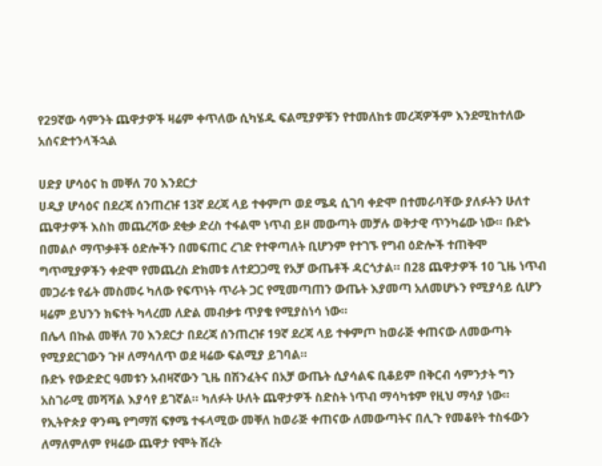የ29ኛው ሳምንት ጨዋታዎች ዛሬም ቀጥለው ሲካሄዱ ፍልሚያዎቹን የተመለከቱ መረጃዎችም እንደሚከተለው አሰናድተንላችኋል

ሀድያ ሆሳዕና ከ መቐለ 70 እንደርታ
ሀዲያ ሆሳዕና በደረጃ ሰንጠረዡ 13ኛ ደረጃ ላይ ተቀምጦ ወደ ሜዳ ሲገባ ቀድሞ በተመራባቸው ያለፉትን ሁለተ ጨዋታዎች እስከ መጨረሻው ደቂቃ ድረስ ተፋልሞ ነጥብ ይዞ መውጣት መቻሉ ወቅታዊ ጥንካሬው ነው። ቡድኑ በመልሶ ማጥቃቶች ዕድሎችን በመፍጠር ረገድ የተዋጣለት ቢሆንም የተገኙ የግብ ዕድሎች ተጠቅሞ ግጥሚያዎችን ቀድሞ የመጨረስ ድክመቱ ለተደጋጋሚ የአቻ ውጤቶች ዳርጎታል። በ28 ጨዋታዎች 10 ጊዜ ነጥብ መጋራቱ የፊት መስመሩ ካለው የፍጥነት ጥራት ጋር የሚመጣጠን ውጤት እያመጣ አለመሆኑን የሚያሳይ ሲሆን ዛሬም ይህንን ክፍተት ካላረመ ለድል መብቃቱ ጥያቄ የሚያስነሳ ነው።
በሌላ በኩል መቐለ 70 እንደርታ በደረጃ ሰንጠረዡ 19ኛ ደረጃ ላይ ተቀምጦ ከወራጅ ቀጠናው ለመውጣት የሚያደርገውን ጉዞ ለማሳለጥ ወደ ዛሬው ፍልሚያ ይገባል።
ቡድኑ የውድድር ዓመቱን አብዛኛውን ጊዜ በሽንፈትና በአቻ ውጤት ሲያሳልፍ ቢቆይም በቅርብ ሳምንታት ግን አስገራሚ መሻሻል እያሳየ ይገኛል። ካለፉት ሁለት ጨዋታዎች ስድስት ነጥብ ማሳካቱም የዚህ ማሳያ ነው። የኢትዮጵያ ዋንጫ የግማሽ ፍፃሜ ተፋላሚው መቐለ ከወራጅ ቀጠናው ለመውጣትና በሊጉ የመቆየት ተስፋውን ለማለምለም የዛሬው ጨዋታ የሞት ሽረት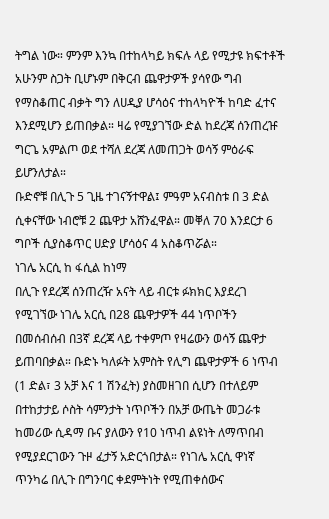ትግል ነው። ምንም እንኳ በተከላካይ ክፍሉ ላይ የሚታዩ ክፍተቶች አሁንም ስጋት ቢሆኑም በቅርብ ጨዋታዎች ያሳየው ግብ የማስቆጠር ብቃት ግን ለሀዲያ ሆሳዕና ተከላካዮች ከባድ ፈተና እንደሚሆን ይጠበቃል። ዛሬ የሚያገኘው ድል ከደረጃ ሰንጠረዡ ግርጌ አምልጦ ወደ ተሻለ ደረጃ ለመጠጋት ወሳኝ ምዕራፍ ይሆንለታል።
ቡድኖቹ በሊጉ 5 ጊዜ ተገናኝተዋል፤ ምዓም አናብስቱ በ 3 ድል ሲቀናቸው ነብሮቹ 2 ጨዋታ አሸንፈዋል። መቐለ 70 እንደርታ 6 ግቦች ሲያስቆጥር ሀድያ ሆሳዕና 4 አስቆጥሯል።
ነገሌ አርሲ ከ ፋሲል ከነማ
በሊጉ የደረጃ ሰንጠረዥ አናት ላይ ብርቱ ፉክክር እያደረገ የሚገኘው ነገሌ አርሲ በ28 ጨዋታዎች 44 ነጥቦችን በመሰብሰብ በ3ኛ ደረጃ ላይ ተቀምጦ የዛሬውን ወሳኝ ጨዋታ ይጠባበቃል። ቡድኑ ካለፉት አምስት የሊግ ጨዋታዎች 6 ነጥብ (1 ድል፣ 3 አቻ እና 1 ሽንፈት) ያስመዘገበ ሲሆን በተለይም በተከታታይ ሶስት ሳምንታት ነጥቦችን በአቻ ውጤት መጋራቱ ከመሪው ሲዳማ ቡና ያለውን የ10 ነጥብ ልዩነት ለማጥበብ የሚያደርገውን ጉዞ ፈታኝ አድርጎበታል። የነገሌ አርሲ ዋነኛ ጥንካሬ በሊጉ በግንባር ቀደምትነት የሚጠቀሰውና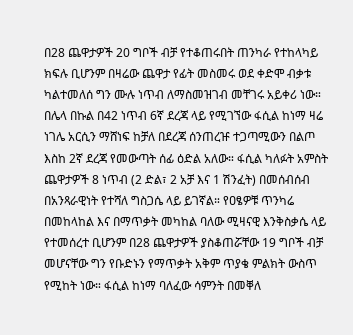በ28 ጨዋታዎች 20 ግቦች ብቻ የተቆጠሩበት ጠንካራ የተከላካይ ክፍሉ ቢሆንም በዛሬው ጨዋታ የፊት መስመሩ ወደ ቀድሞ ብቃቱ ካልተመለሰ ግን ሙሉ ነጥብ ለማስመዝገብ መቸገሩ አይቀሪ ነው።
በሌላ በኩል በ42 ነጥብ 6ኛ ደረጃ ላይ የሚገኘው ፋሲል ከነማ ዛሬ ነገሌ አርሲን ማሸነፍ ከቻለ በደረጃ ሰንጠረዡ ተጋጣሚውን በልጦ እስከ 2ኛ ደረጃ የመውጣት ሰፊ ዕድል አለው። ፋሲል ካለፉት አምስት ጨዋታዎች 8 ነጥብ (2 ድል፣ 2 አቻ እና 1 ሽንፈት) በመሰብሰብ በአንጻራዊነት የተሻለ ግስጋሴ ላይ ይገኛል። የዐፄዎቹ ጥንካሬ በመከላከል እና በማጥቃት መካከል ባለው ሚዛናዊ እንቅስቃሴ ላይ የተመሰረተ ቢሆንም በ28 ጨዋታዎች ያስቆጠሯቸው 19 ግቦች ብቻ መሆናቸው ግን የቡድኑን የማጥቃት አቅም ጥያቄ ምልክት ውስጥ የሚከት ነው። ፋሲል ከነማ ባለፈው ሳምንት በመቐለ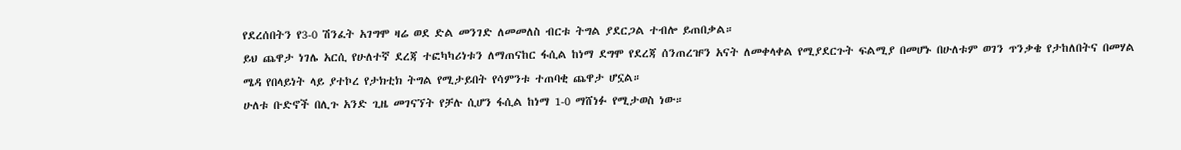የደረሰበትን የ3-0 ሽንፈት አገግሞ ዛሬ ወደ ድል መንገድ ለመመለስ ብርቱ ትግል ያደርጋል ተብሎ ይጠበቃል።
ይህ ጨዋታ ነገሌ አርሲ የሁለተኛ ደረጃ ተፎካካሪነቱን ለማጠናከር ፋሲል ከነማ ደግሞ የደረጃ ሰንጠረዡን አናት ለመቀላቀል የሚያደርጉት ፍልሚያ በመሆኑ በሁለቱም ወገን ጥንቃቄ የታከለበትና በመሃል ሜዳ የበላይነት ላይ ያተኮረ የታክቲክ ትግል የሚታይበት የሳምንቱ ተጠባቂ ጨዋታ ሆኗል።
ሁለቱ ቡድኖች በሊጉ አንድ ጊዜ መገናኘት የቻሉ ሲሆን ፋሲል ከነማ 1-0 ማሸነፉ የሚታወስ ነው።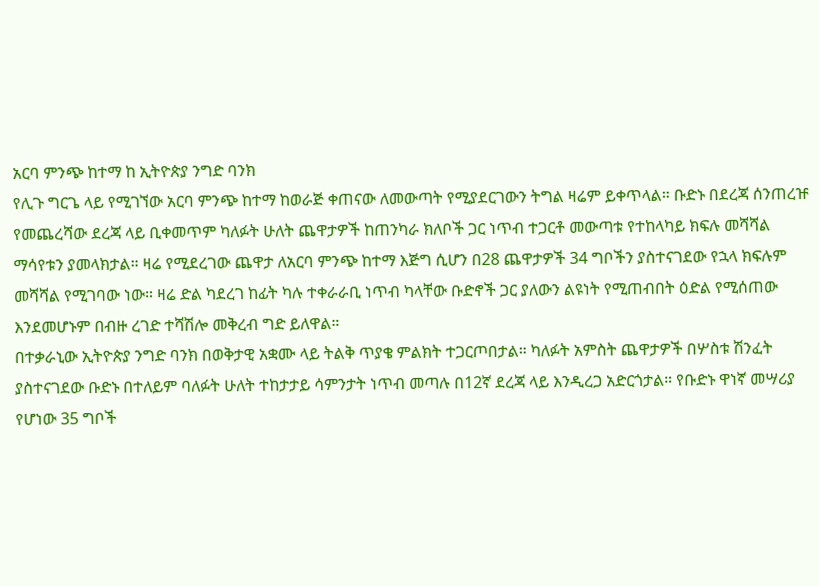አርባ ምንጭ ከተማ ከ ኢትዮጵያ ንግድ ባንክ
የሊጉ ግርጌ ላይ የሚገኘው አርባ ምንጭ ከተማ ከወራጅ ቀጠናው ለመውጣት የሚያደርገውን ትግል ዛሬም ይቀጥላል። ቡድኑ በደረጃ ሰንጠረዡ የመጨረሻው ደረጃ ላይ ቢቀመጥም ካለፉት ሁለት ጨዋታዎች ከጠንካራ ክለቦች ጋር ነጥብ ተጋርቶ መውጣቱ የተከላካይ ክፍሉ መሻሻል ማሳየቱን ያመላክታል። ዛሬ የሚደረገው ጨዋታ ለአርባ ምንጭ ከተማ እጅግ ሲሆን በ28 ጨዋታዎች 34 ግቦችን ያስተናገደው የኋላ ክፍሉም መሻሻል የሚገባው ነው። ዛሬ ድል ካደረገ ከፊት ካሉ ተቀራራቢ ነጥብ ካላቸው ቡድኖች ጋር ያለውን ልዩነት የሚጠብበት ዕድል የሚሰጠው እንደመሆኑም በብዙ ረገድ ተሻሽሎ መቅረብ ግድ ይለዋል።
በተቃራኒው ኢትዮጵያ ንግድ ባንክ በወቅታዊ አቋሙ ላይ ትልቅ ጥያቄ ምልክት ተጋርጦበታል። ካለፉት አምስት ጨዋታዎች በሦስቱ ሽንፈት ያስተናገደው ቡድኑ በተለይም ባለፉት ሁለት ተከታታይ ሳምንታት ነጥብ መጣሉ በ12ኛ ደረጃ ላይ እንዲረጋ አድርጎታል። የቡድኑ ዋነኛ መሣሪያ የሆነው 35 ግቦች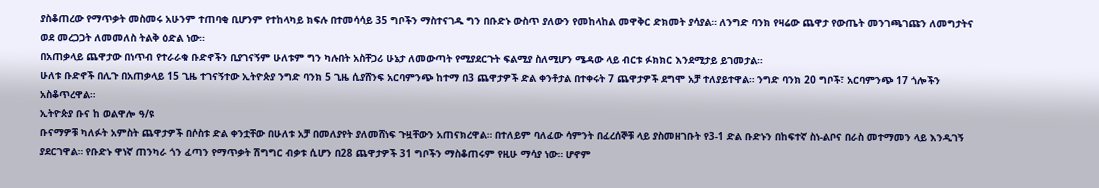ያስቆጠረው የማጥቃት መስመሩ አሁንም ተጠባቂ ቢሆንም የተከላካይ ክፍሉ በተመሳሳይ 35 ግቦችን ማስተናገዱ ግን በቡድኑ ውስጥ ያለውን የመከላከል መዋቅር ድክመት ያሳያል። ለንግድ ባንክ የዛሬው ጨዋታ የውጤት መንገጫገጩን ለመግታትና ወደ መረጋጋት ለመመለስ ትልቅ ዕድል ነው።
በአጠቃላይ ጨዋታው በነጥብ የተራራቁ ቡድኖችን ቢያገናኝም ሁለቱም ግን ካሉበት አስቸጋሪ ሁኔታ ለመውጣት የሚያደርጉት ፍልሚያ ስለሚሆን ሜዳው ላይ ብርቱ ፉክክር እንደሚታይ ይገመታል።
ሁለቱ ቡድኖች በሊጉ በአጠቃላይ 15 ጊዜ ተገናኝተው ኢትዮጵያ ንግድ ባንክ 5 ጊዜ ሲያሸንፍ አርባምንጭ ከተማ በ3 ጨዋታዎች ድል ቀንቶታል በተቀሩት 7 ጨዋታዎች ደግሞ አቻ ተለያይተዋል። ንግድ ባንክ 20 ግቦች፣ አርባምንጭ 17 ጎሎችን አስቆጥረዋል።
ኢትዮጵያ ቡና ከ ወልዋሎ ዓ/ዩ
ቡናማዎቹ ካለፉት አምስት ጨዋታዎች በሶስቱ ድል ቀንቷቸው በሁለቱ አቻ በመለያየት ያለመሸነፍ ጉዟቸውን አጠናክረዋል። በተለይም ባለፈው ሳምንት በፈረሰኞቹ ላይ ያስመዘገቡት የ3-1 ድል ቡድኑን በከፍተኛ ስነ-ልቦና በራስ መተማመን ላይ እንዲገኝ ያደርገዋል። የቡድኑ ዋነኛ ጠንካራ ጎን ፈጣን የማጥቃት ሽግግር ብቃቱ ሲሆን በ28 ጨዋታዎች 31 ግቦችን ማስቆጠሩም የዚሁ ማሳያ ነው። ሆኖም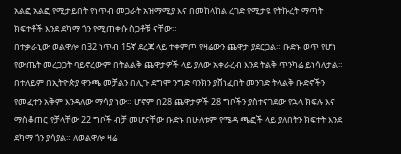አልፎ አልፎ የሚታይበት የነጥብ መጋራት አዝማሚያ እና በመከላከል ረገድ የሚታዩ የትኩረት ማጣት ክፍተቶች እንደ ደካማ ጎን የሚጠቀሱ ስጋቶቹ ናቸው።
በተቃራኒው ወልዋሎ በ32 ነጥብ 15ኛ ደረጃ ላይ ተቀምጦ የዛሬውን ጨዋታ ያደርጋል። ቡድኑ ወጥ የሆነ የውጤት መረጋጋት ባይኖረውም በትልልቅ ጨዋታዎች ላይ ያለው አቀራረብ እንደ ትልቅ ጥንካሬ ይነሳለታል። በተለይም በኢትዮጵያ ዋንጫ መቻልን በሊጉ ደግሞ ንግድ ባንክን ያሸነፈበት መንገድ ትላልቅ ቡድኖችን የመፈተን አቅም እንዳለው ማሳያ ነው። ሆኖም በ28 ጨዋታዎች 28 ግቦችን ያስተናገደው የኋላ ክፍሉ እና ማስቆጠር የቻላቸው 22 ግቦች ብቻ መሆናቸው ቡድኑ በሁለቱም የሜዳ ጫፎች ላይ ያለበትን ክፍተት እንደ ደካማ ጎን ያሳያል። ለወልዋሎ ዛሬ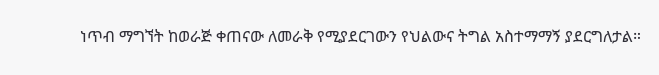ነጥብ ማግኘት ከወራጅ ቀጠናው ለመራቅ የሚያደርገውን የህልውና ትግል አስተማማኝ ያደርግለታል።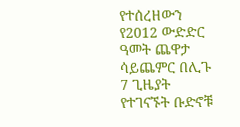የተሰረዘውን የ2012 ውድድር ዓመት ጨዋታ ሳይጨምር በሊጉ 7 ጊዜያት የተገናኙት ቡድኖቹ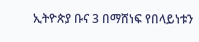ኢትዮጵያ ቡና 3 በማሸነፍ የበላይነቱን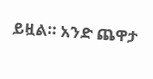ይዟል። አንድ ጨዋታ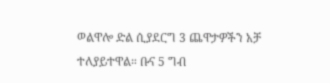ወልዋሎ ድል ሲያደርግ 3 ጨዋታዎችን አቻ ተለያይተዋል። ቡና 5 ግብ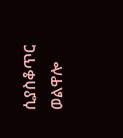ሲያስቆጥር ወልዋሎ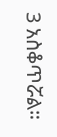3 አስቆጥሯል።